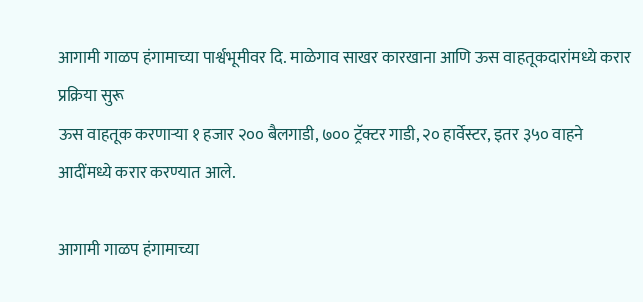आगामी गाळप हंगामाच्या पार्श्वभूमीवर दि. माळेगाव साखर कारखाना आणि ऊस वाहतूकदारांमध्ये करार प्रक्रिया सुरू
ऊस वाहतूक करणाऱ्या १ हजार २०० बैलगाडी, ७०० ट्रॅक्टर गाडी, २० हार्वेस्टर, इतर ३५० वाहने आदींमध्ये करार करण्यात आले.

आगामी गाळप हंगामाच्या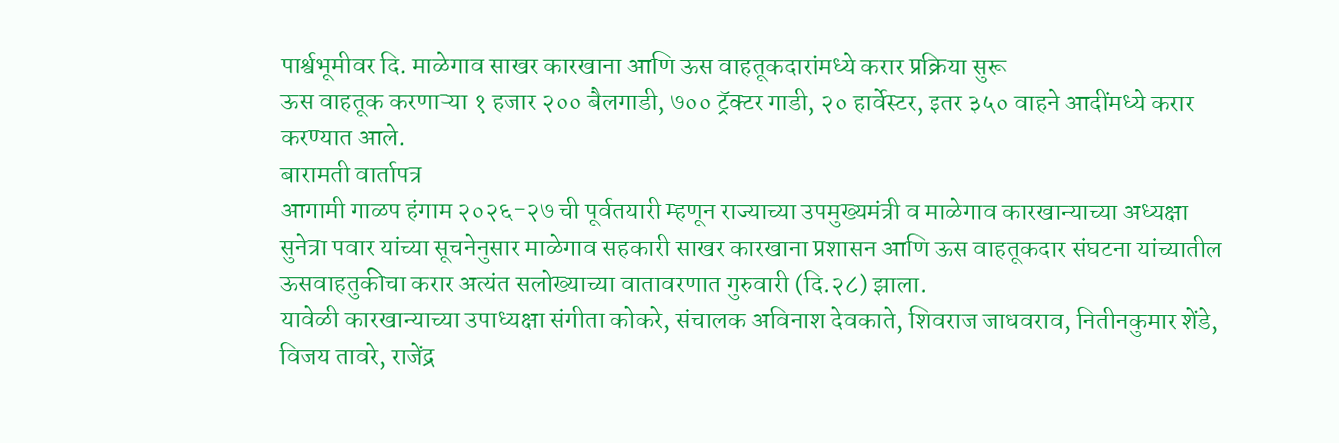पार्श्वभूमीवर दि. माळेगाव साखर कारखाना आणि ऊस वाहतूकदारांमध्ये करार प्रक्रिया सुरू
ऊस वाहतूक करणाऱ्या १ हजार २०० बैलगाडी, ७०० ट्रॅक्टर गाडी, २० हार्वेस्टर, इतर ३५० वाहने आदींमध्ये करार करण्यात आले.
बारामती वार्तापत्र
आगामी गाळप हंगाम २०२६-२७ ची पूर्वतयारी म्हणून राज्याच्या उपमुख्यमंत्री व माळेगाव कारखान्याच्या अध्यक्षा सुनेत्रा पवार यांच्या सूचनेनुसार माळेगाव सहकारी साखर कारखाना प्रशासन आणि ऊस वाहतूकदार संघटना यांच्यातील ऊसवाहतुकीचा करार अत्यंत सलोख्याच्या वातावरणात गुरुवारी (दि.२८) झाला.
यावेळी कारखान्याच्या उपाध्यक्षा संगीता कोकरे, संचालक अविनाश देवकाते, शिवराज जाधवराव, नितीनकुमार शेंडे, विजय तावरे, राजेंद्र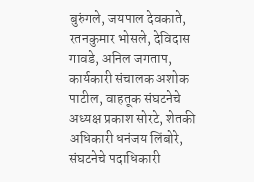बुरुंगले, जयपाल देवकाते, रतनकुमार भोसले, देविदास गावडे, अनिल जगताप, कार्यकारी संचालक अशोक पाटील, वाहतूक संघटनेचे अध्यक्ष प्रकाश सोरटे, शेतकी अधिकारी धनंजय लिंबोरे, संघटनेचे पदाधिकारी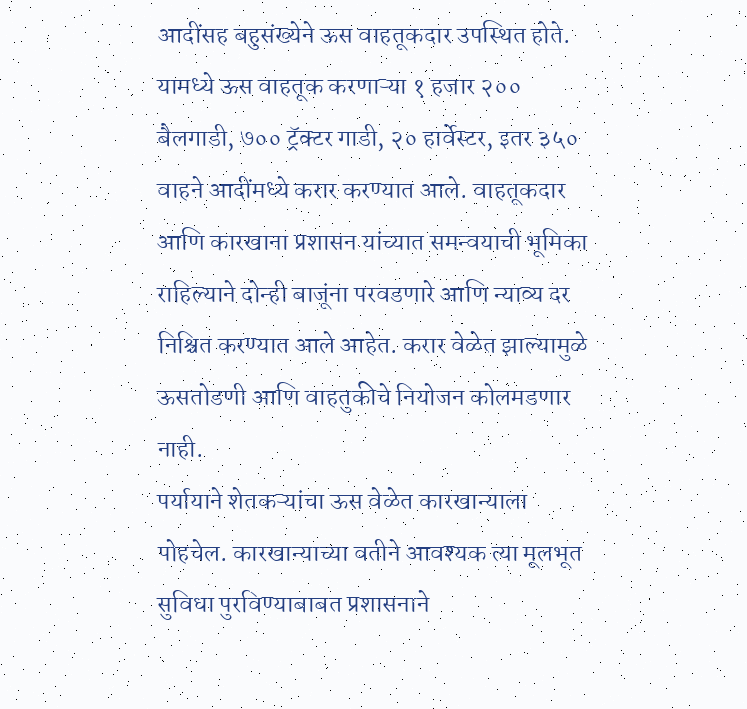आदींसह बहुसंख्येने ऊस वाहतूकदार उपस्थित होते.
यामध्ये ऊस वाहतूक करणाऱ्या १ हजार २०० बैलगाडी, ७०० ट्रॅक्टर गाडी, २० हार्वेस्टर, इतर ३५० वाहने आदींमध्ये करार करण्यात आले. वाहतूकदार आणि कारखाना प्रशासन यांच्यात समन्वयाची भूमिका राहिल्याने दोन्ही बाजूंना परवडणारे आणि न्याव्य दर निश्चित करण्यात आले आहेत. करार वेळेत झाल्यामुळे ऊसतोडणी आणि वाहतुकीचे नियोजन कोलमडणार नाही.
पर्यायाने शेतकऱ्यांचा ऊस वेळेत कारखान्याला पोहचेल. कारखान्याच्या वतीने आवश्यक त्या मूलभूत सुविधा पुरविण्याबाबत प्रशासनाने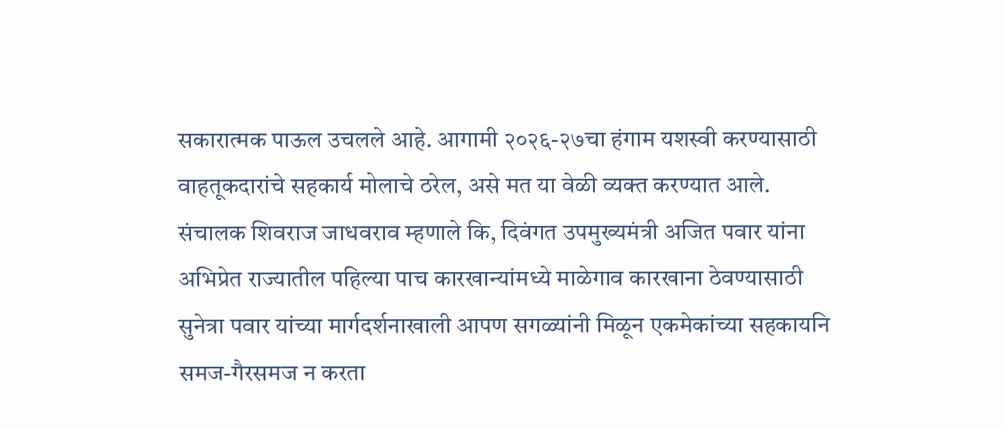सकारात्मक पाऊल उचलले आहे. आगामी २०२६-२७चा हंगाम यशस्वी करण्यासाठी वाहतूकदारांचे सहकार्य मोलाचे ठरेल, असे मत या वेळी व्यक्त करण्यात आले.
संचालक शिवराज जाधवराव म्हणाले कि, दिवंगत उपमुख्यमंत्री अजित पवार यांना अभिप्रेत राज्यातील पहिल्या पाच कारखान्यांमध्ये माळेगाव कारखाना ठेवण्यासाठी सुनेत्रा पवार यांच्या मार्गदर्शनाखाली आपण सगळ्यांनी मिळून एकमेकांच्या सहकायनि समज-गैरसमज न करता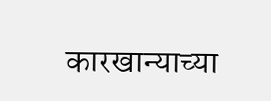कारखान्याच्या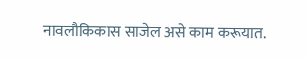नावलौकिकास साजेल असे काम करूयात.